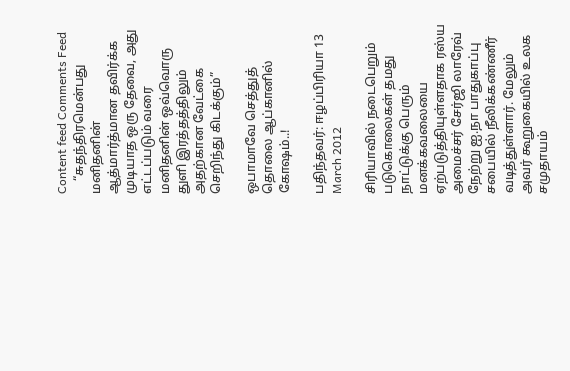Content feed Comments Feed
    “சுதந்திரமென்பது மனிதனின் ஆத்மார்த்மான தவிர்க்க முடியாத ஒரு தேவை, அது எட்டப்படும் வரை மனிதனின் ஒவ்வொரு துளி இரத்தத்திலும் அதற்கான வேட்கை செறிந்து கிடக்கும்”

ஒபாமாவே செத்துத் தொலை ஆப்கானில் கோஷம்..!

பதிந்தவர்: ஈழப்பிரியா 13 March 2012

சிரியாவில் நடைபெறும் படுகொலைகள் தமது நாட்டுக்கு பெரும் மனக்கவலையை ஏற்படுத்தியுள்ளதாக ரஸ்ய அமைச்சர் சேர்ஜி லாரேவ் நேற்று ஐ.நா பாதுகாப்பு சபையில் நீலிக்கண்ணீர் வடித்துள்ளார். மேலும் அவர் கூறுகையில் உலக சமுதாயம்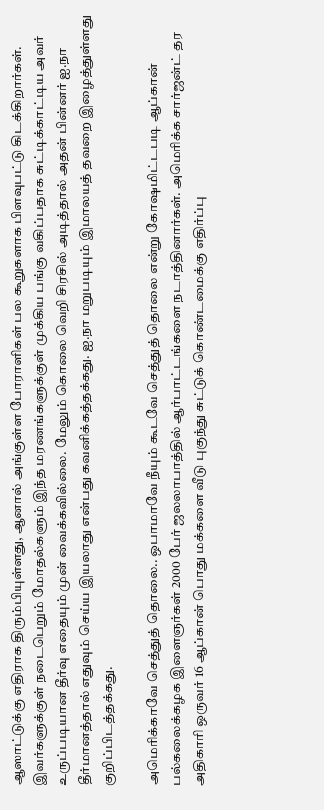ஆஸாட்டுக்கு எதிராக திரும்பியுள்ளது, ஆனால் அங்குள்ள போராளிகள் பல கூறுகளாக பிளவுபட்டு கிடக்கிறார்கள். இவர்களுக்குள் நடைபெறும் மோதல்களும் இந்த மரணங்களுக்குள் முக்கிய பங்கு வகிப்பதாக சுட்டிக்காட்டிய அவர் உருப்படியான தீர்வு எதையும் முன் வைக்கவில்லை. மேலும் கொலை வெறி சிரசில் அடித்தால் அதன் பின்னர் ஐ.நா தீர்மானத்தால் எதுவும் செய்ய இயலாது என்பது கவனிக்கத்தக்கது. ஐ.நா மறுபடியும் இமாலயத் தவறை இழைத்துள்ளது குறிப்பிடத்தக்கது.

அமெரிக்காவே செத்துத் தொலை.. ஒபாமாவே நீயும் கூடவே செத்துத் தொலை என்று கோஷமிட்டபடி ஆப்கான் பல்கலைக்கழக இளைஞர்கள் 2000 பேர் ஜலலாபாத்தில் ஆர்பாட்டங்களை நடாத்தினார்கள். அமெரிக்க சார்ஜன்ட் தர அதிகாரி ஒருவர் 16 ஆப்கான் பொது மக்களை வீடு புகுந்து சுட்டுக் கொண்டமைக்கு எதிர்ப்பு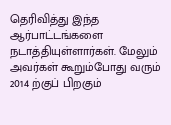தெரிவித்து இந்த ஆர்பாட்டங்களை நடாத்தியுள்ளார்கள். மேலும் அவர்கள் கூறும்போது வரும் 2014 ற்குப் பிறகும்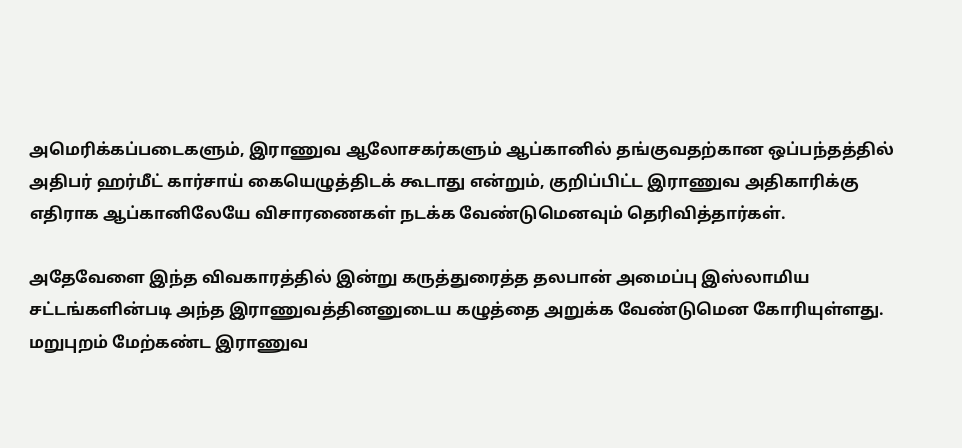அமெரிக்கப்படைகளும், இராணுவ ஆலோசகர்களும் ஆப்கானில் தங்குவதற்கான ஒப்பந்தத்தில் அதிபர் ஹர்மீட் கார்சாய் கையெழுத்திடக் கூடாது என்றும், குறிப்பிட்ட இராணுவ அதிகாரிக்கு எதிராக ஆப்கானிலேயே விசாரணைகள் நடக்க வேண்டுமெனவும் தெரிவித்தார்கள்.

அதேவேளை இந்த விவகாரத்தில் இன்று கருத்துரைத்த தலபான் அமைப்பு இஸ்லாமிய சட்டங்களின்படி அந்த இராணுவத்தினனுடைய கழுத்தை அறுக்க வேண்டுமென கோரியுள்ளது. மறுபுறம் மேற்கண்ட இராணுவ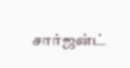சார்ஜன்ட்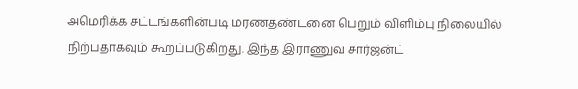அமெரிக்க சட்டங்களின்படி மரணதண்டனை பெறும் விளிம்பு நிலையில் நிற்பதாகவும் கூறப்படுகிறது. இந்த இராணுவ சார்ஜன்ட்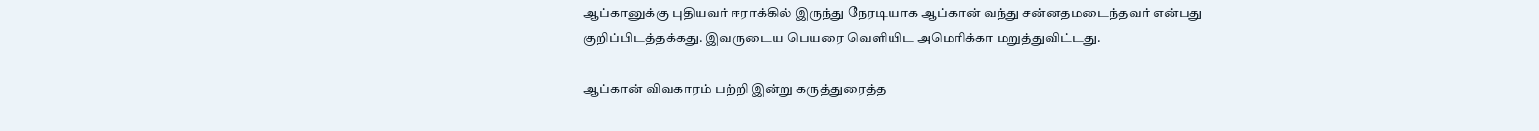ஆப்கானுக்கு புதியவர் ஈராக்கில் இருந்து நேரடியாக ஆப்கான் வந்து சன்னதமடைந்தவர் என்பது குறிப்பிடத்தக்கது. இவருடைய பெயரை வெளியிட அமெரிக்கா மறுத்துவிட்டது.

ஆப்கான் விவகாரம் பற்றி இன்று கருத்துரைத்த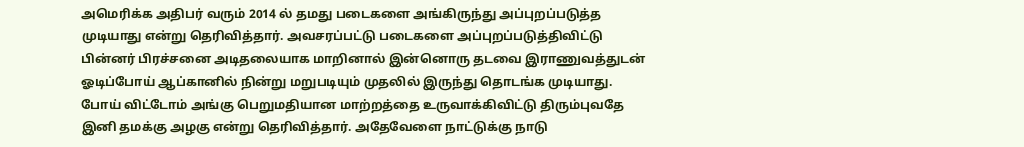அமெரிக்க அதிபர் வரும் 2014 ல் தமது படைகளை அங்கிருந்து அப்புறப்படுத்த முடியாது என்று தெரிவித்தார். அவசரப்பட்டு படைகளை அப்புறப்படுத்திவிட்டு பின்னர் பிரச்சனை அடிதலையாக மாறினால் இன்னொரு தடவை இராணுவத்துடன் ஓடிப்போய் ஆப்கானில் நின்று மறுபடியும் முதலில் இருந்து தொடங்க முடியாது. போய் விட்டோம் அங்கு பெறுமதியான மாற்றத்தை உருவாக்கிவிட்டு திரும்புவதே இனி தமக்கு அழகு என்று தெரிவித்தார். அதேவேளை நாட்டுக்கு நாடு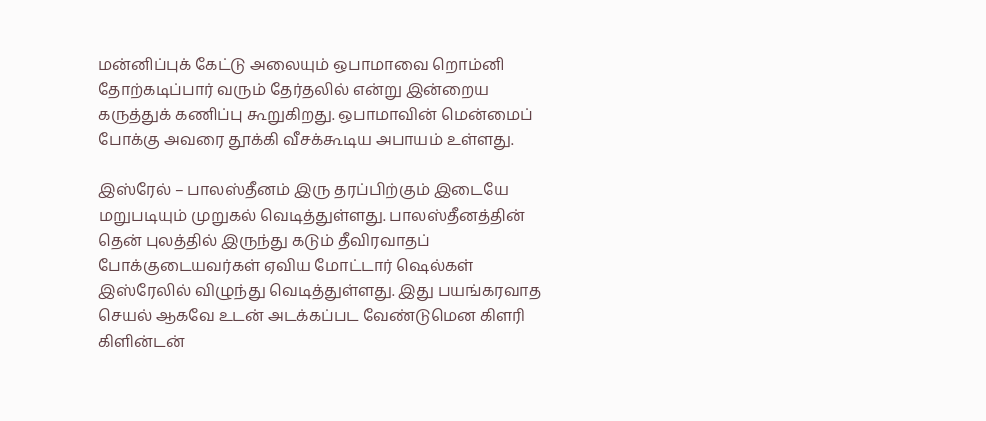மன்னிப்புக் கேட்டு அலையும் ஒபாமாவை றொம்னி தோற்கடிப்பார் வரும் தேர்தலில் என்று இன்றைய கருத்துக் கணிப்பு கூறுகிறது. ஒபாமாவின் மென்மைப் போக்கு அவரை தூக்கி வீசக்கூடிய அபாயம் உள்ளது.

இஸ்ரேல் – பாலஸ்தீனம் இரு தரப்பிற்கும் இடையே மறுபடியும் முறுகல் வெடித்துள்ளது. பாலஸ்தீனத்தின் தென் புலத்தில் இருந்து கடும் தீவிரவாதப் போக்குடையவர்கள் ஏவிய மோட்டார் ஷெல்கள் இஸ்ரேலில் விழுந்து வெடித்துள்ளது. இது பயங்கரவாத செயல் ஆகவே உடன் அடக்கப்பட வேண்டுமென கிளரி கிளின்டன்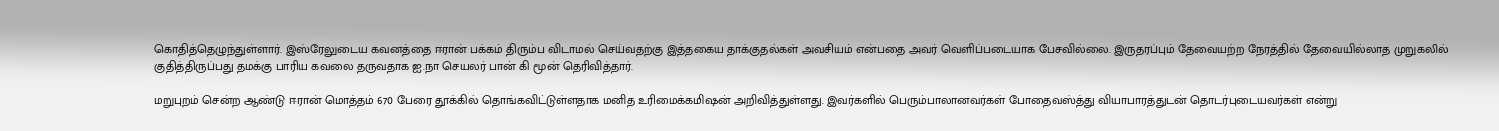கொதித்தெழுந்துள்ளார். இஸ்ரேலுடைய கவனத்தை ஈரான் பக்கம் திரும்ப விடாமல் செய்வதற்கு இத்தகைய தாக்குதல்கள் அவசியம் என்பதை அவர் வெளிப்படையாக பேசவில்லை. இருதரப்பும் தேவையற்ற நேரத்தில் தேவையில்லாத முறுகலில் குதித்திருப்பது தமக்கு பாரிய கவலை தருவதாக ஐ.நா செயலர் பான் கி மூன் தெரிவித்தார்.

மறுபுறம் சென்ற ஆண்டு ஈரான் மொத்தம் 670 பேரை தூக்கில் தொங்கவிட்டுள்ளதாக மனித உரிமைக்கமிஷன் அறிவித்துள்ளது. இவர்களில் பெரும்பாலானவர்கள் போதைவஸ்த்து வியாபாரத்துடன் தொடர்புடையவர்கள் என்று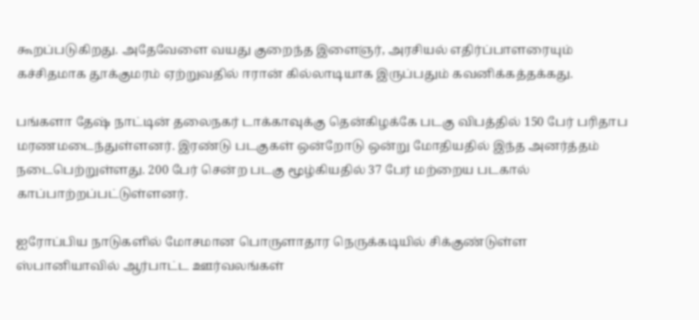கூறப்படுகிறது. அதேவேளை வயது குறைந்த இளைஞர், அரசியல் எதிர்ப்பாளரையும் கச்சிதமாக தூக்குமரம் ஏற்றுவதில் ஈரான் கில்லாடியாக இருப்பதும் கவனிக்கத்தக்கது.

பங்களா தேஷ் நாட்டின் தலைநகர் டாக்காவுக்கு தென்கிழக்கே படகு விபத்தில் 150 பேர் பரிதாப மரணமடைந்துள்ளனர். இரண்டு படகுகள் ஒன்றோடு ஒன்று மோதியதில் இந்த அனர்த்தம் நடைபெற்றுள்ளது. 200 பேர் சென்ற படகு மூழ்கியதில் 37 பேர் மற்றைய படகால் காப்பாற்றப்பட்டுள்ளனர்.

ஐரோப்பிய நாடுகளில் மோசமான பொருளாதார நெருக்கடியில் சிக்குண்டுள்ள ஸ்பானியாவில் ஆர்பாட்ட ஊர்வலங்கள்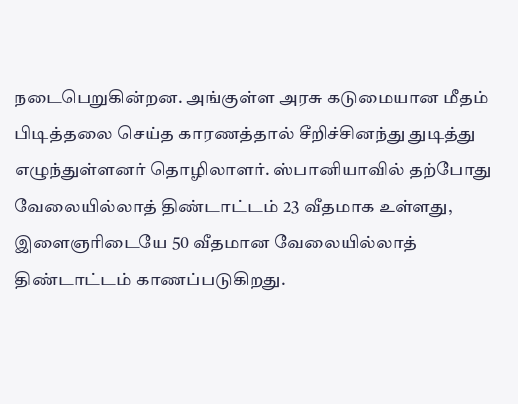நடைபெறுகின்றன. அங்குள்ள அரசு கடுமையான மீதம் பிடித்தலை செய்த காரணத்தால் சீறிச்சினந்து துடித்து எழுந்துள்ளனர் தொழிலாளர். ஸ்பானியாவில் தற்போது வேலையில்லாத் திண்டாட்டம் 23 வீதமாக உள்ளது, இளைஞரிடையே 50 வீதமான வேலையில்லாத் திண்டாட்டம் காணப்படுகிறது.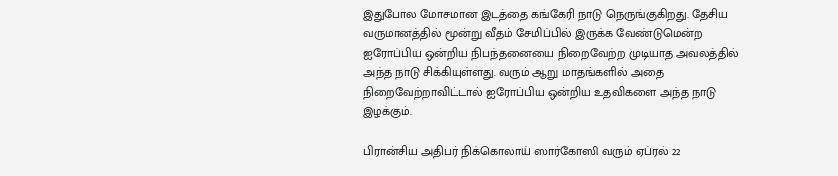இதுபோல மோசமான இடத்தை கங்கேரி நாடு நெருங்குகிறது. தேசிய வருமானத்தில் மூன்று வீதம் சேமிப்பில் இருக்க வேண்டுமென்ற ஐரோப்பிய ஒன்றிய நிபந்தனையை நிறைவேற்ற முடியாத அவலத்தில் அந்த நாடு சிக்கியுள்ளது. வரும் ஆறு மாதங்களில் அதை நிறைவேற்றாவிட்டால் ஐரோப்பிய ஒன்றிய உதவிகளை அந்த நாடு இழக்கும்.

பிரான்சிய அதிபர் நிக்கொலாய் ஸார்கோஸி வரும் ஏப்ரல் 22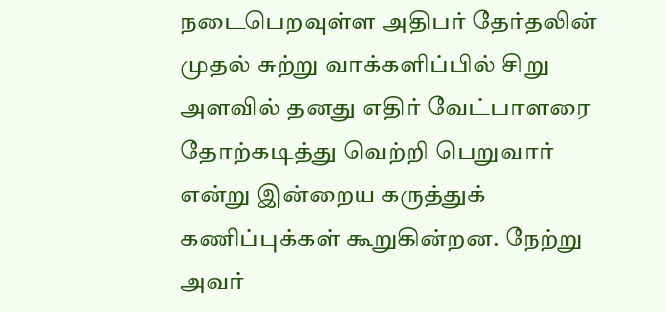நடைபெறவுள்ள அதிபர் தேர்தலின் முதல் சுற்று வாக்களிப்பில் சிறு அளவில் தனது எதிர் வேட்பாளரை தோற்கடித்து வெற்றி பெறுவார் என்று இன்றைய கருத்துக் கணிப்புக்கள் கூறுகின்றன. நேற்று அவர்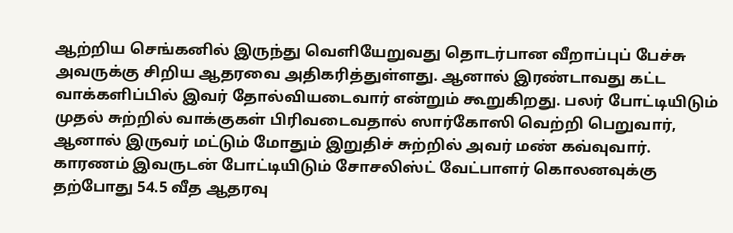ஆற்றிய செங்கனில் இருந்து வெளியேறுவது தொடர்பான வீறாப்புப் பேச்சு அவருக்கு சிறிய ஆதரவை அதிகரித்துள்ளது. ஆனால் இரண்டாவது கட்ட வாக்களிப்பில் இவர் தோல்வியடைவார் என்றும் கூறுகிறது. பலர் போட்டியிடும் முதல் சுற்றில் வாக்குகள் பிரிவடைவதால் ஸார்கோஸி வெற்றி பெறுவார், ஆனால் இருவர் மட்டும் மோதும் இறுதிச் சுற்றில் அவர் மண் கவ்வுவார். காரணம் இவருடன் போட்டியிடும் சோசலிஸ்ட் வேட்பாளர் கொலனவுக்கு தற்போது 54.5 வீத ஆதரவு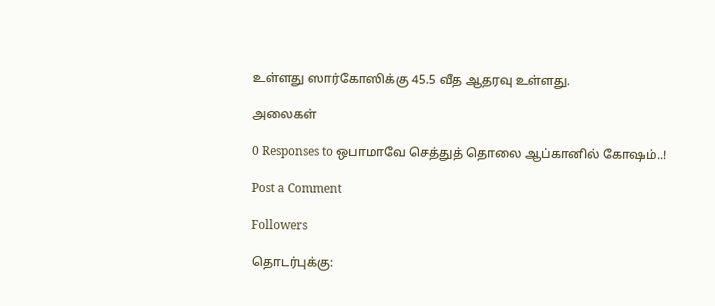உள்ளது ஸார்கோஸிக்கு 45.5 வீத ஆதரவு உள்ளது.

அலைகள்

0 Responses to ஒபாமாவே செத்துத் தொலை ஆப்கானில் கோஷம்..!

Post a Comment

Followers

தொடர்புக்கு: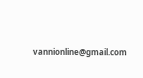vannionline@gmail.com